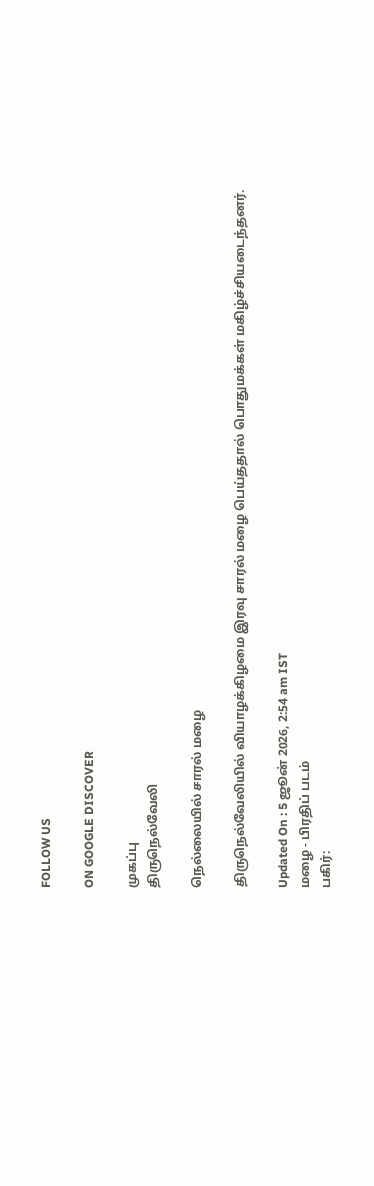FOLLOW US

ON GOOGLE DISCOVER

முகப்பு
திருநெல்வேலி

நெல்லையில் சாரல் மழை

திருநெல்வேலியில் வியாழக்கிழமை இரவு சாரல் மழை பெய்ததால் பொதுமக்கள் மகிழ்ச்சியடைந்தனர்.

Updated On : 5 ஜூன் 2026, 2:54 am IST
மழை - பிரதிப் படம்
பகிர்: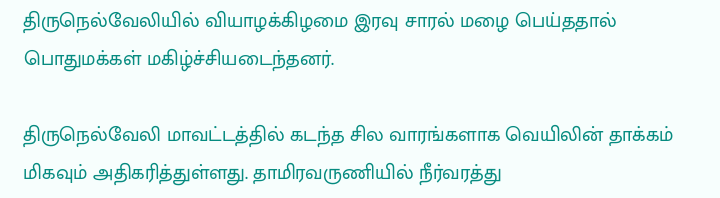திருநெல்வேலியில் வியாழக்கிழமை இரவு சாரல் மழை பெய்ததால் பொதுமக்கள் மகிழ்ச்சியடைந்தனர்.

திருநெல்வேலி மாவட்டத்தில் கடந்த சில வாரங்களாக வெயிலின் தாக்கம் மிகவும் அதிகரித்துள்ளது. தாமிரவருணியில் நீர்வரத்து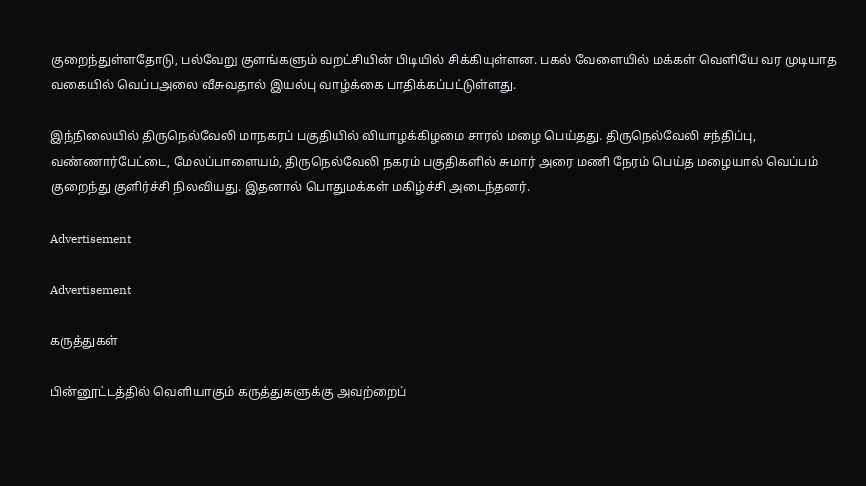குறைந்துள்ளதோடு, பல்வேறு குளங்களும் வறட்சியின் பிடியில் சிக்கியுள்ளன. பகல் வேளையில் மக்கள் வெளியே வர முடியாத வகையில் வெப்பஅலை வீசுவதால் இயல்பு வாழ்க்கை பாதிக்கப்பட்டுள்ளது.

இந்நிலையில் திருநெல்வேலி மாநகரப் பகுதியில் வியாழக்கிழமை சாரல் மழை பெய்தது. திருநெல்வேலி சந்திப்பு, வண்ணார்பேட்டை, மேலப்பாளையம், திருநெல்வேலி நகரம் பகுதிகளில் சுமார் அரை மணி நேரம் பெய்த மழையால் வெப்பம் குறைந்து குளிர்ச்சி நிலவியது. இதனால் பொதுமக்கள் மகிழ்ச்சி அடைந்தனர்.

Advertisement

Advertisement

கருத்துகள்

பின்னூட்டத்தில் வெளியாகும் கருத்துகளுக்கு அவற்றைப்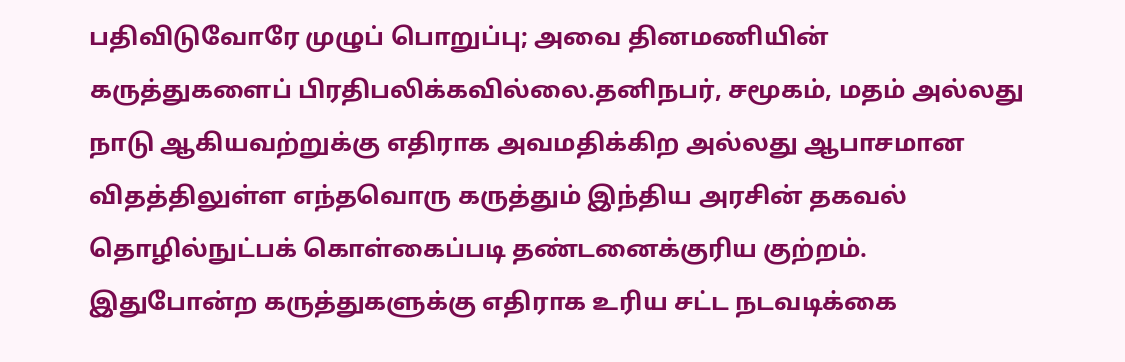பதிவிடுவோரே முழுப் பொறுப்பு; அவை தினமணியின் கருத்துகளைப் பிரதிபலிக்கவில்லை.தனிநபர், சமூகம், மதம் அல்லது நாடு ஆகியவற்றுக்கு எதிராக அவமதிக்கிற அல்லது ஆபாசமான விதத்திலுள்ள எந்தவொரு கருத்தும் இந்திய அரசின் தகவல் தொழில்நுட்பக் கொள்கைப்படி தண்டனைக்குரிய குற்றம். இதுபோன்ற கருத்துகளுக்கு எதிராக உரிய சட்ட நடவடிக்கை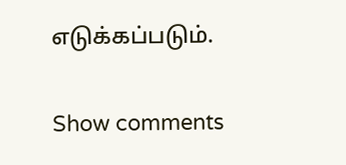எடுக்கப்படும்.

Show comments